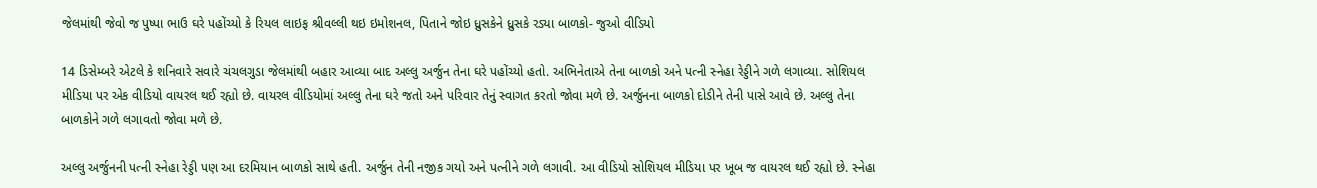જેલમાંથી જેવો જ પુષ્પા ભાઉ ઘરે પહોંચ્યો કે રિયલ લાઇફ શ્રીવલ્લી થઇ ઇમોશનલ, પિતાને જોઇ ધ્રુસકેને ધ્રુસકે રડ્યા બાળકો- જુઓ વીડિયો

14 ડિસેમ્બરે એટલે કે શનિવારે સવારે ચંચલગુડા જેલમાંથી બહાર આવ્યા બાદ અલ્લુ અર્જુન તેના ઘરે પહોંચ્યો હતો. અભિનેતાએ તેના બાળકો અને પત્ની સ્નેહા રેડ્ડીને ગળે લગાવ્યા. સોશિયલ મીડિયા પર એક વીડિયો વાયરલ થઈ રહ્યો છે. વાયરલ વીડિયોમાં અલ્લુ તેના ઘરે જતો અને પરિવાર તેનું સ્વાગત કરતો જોવા મળે છે. અર્જુનના બાળકો દોડીને તેની પાસે આવે છે. અલ્લુ તેના બાળકોને ગળે લગાવતો જોવા મળે છે.

અલ્લુ અર્જુનની પત્ની સ્નેહા રેડ્ડી પણ આ દરમિયાન બાળકો સાથે હતી. અર્જુન તેની નજીક ગયો અને પત્નીને ગળે લગાવી. આ વીડિયો સોશિયલ મીડિયા પર ખૂબ જ વાયરલ થઈ રહ્યો છે. સ્નેહા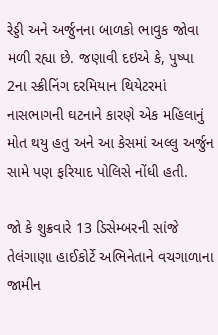રેડ્ડી અને અર્જુનના બાળકો ભાવુક જોવા મળી રહ્યા છે. જણાવી દઇએ કે, પુષ્પા 2ના સ્ક્રીનિંગ દરમિયાન થિયેટરમાં નાસભાગની ઘટનાને કારણે એક મહિલાનું મોત થયુ હતુ અને આ કેસમાં અલ્લુ અર્જુન સામે પણ ફરિયાદ પોલિસે નોંધી હતી.

જો કે શુક્રવારે 13 ડિસેમ્બરની સાંજે તેલંગાણા હાઈકોર્ટે અભિનેતાને વચગાળાના જામીન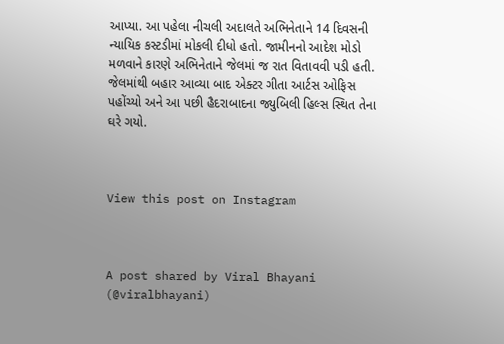આપ્યા. આ પહેલા નીચલી અદાલતે અભિનેતાને 14 દિવસની ન્યાયિક કસ્ટડીમાં મોકલી દીધો હતો. જામીનનો આદેશ મોડો મળવાને કારણે અભિનેતાને જેલમાં જ રાત વિતાવવી પડી હતી. જેલમાંથી બહાર આવ્યા બાદ એક્ટર ગીતા આર્ટસ ઓફિસ પહોંચ્યો અને આ પછી હૈદરાબાદના જ્યુબિલી હિલ્સ સ્થિત તેના ઘરે ગયો.



View this post on Instagram



A post shared by Viral Bhayani (@viralbhayani)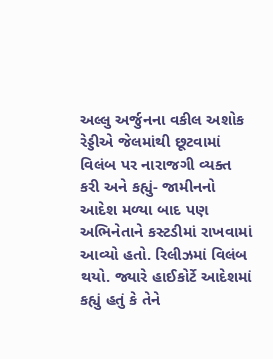અલ્લુ અર્જુનના વકીલ અશોક રેડ્ડીએ જેલમાંથી છૂટવામાં વિલંબ પર નારાજગી વ્યક્ત કરી અને કહ્યું- જામીનનો આદેશ મળ્યા બાદ પણ અભિનેતાને કસ્ટડીમાં રાખવામાં આવ્યો હતો. રિલીઝમાં વિલંબ થયો. જ્યારે હાઈકોર્ટે આદેશમાં કહ્યું હતું કે તેને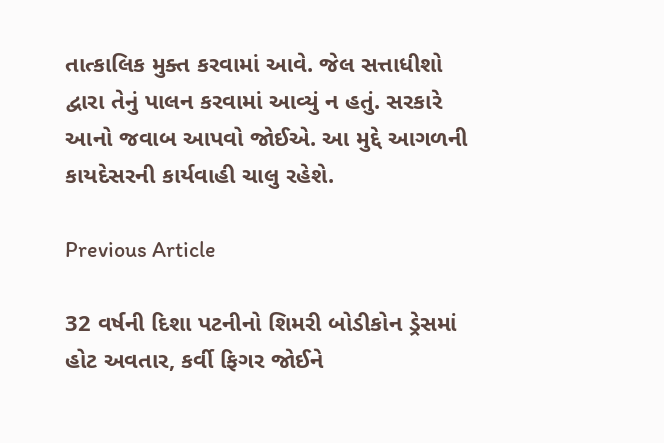તાત્કાલિક મુક્ત કરવામાં આવે. જેલ સત્તાધીશો દ્વારા તેનું પાલન કરવામાં આવ્યું ન હતું. સરકારે આનો જવાબ આપવો જોઈએ. આ મુદ્દે આગળની કાયદેસરની કાર્યવાહી ચાલુ રહેશે.

Previous Article

32 વર્ષની દિશા પટનીનો શિમરી બોડીકોન ડ્રેસમાં હોટ અવતાર, કર્વી ફિગર જોઈને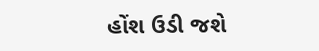હોંશ ઉડી જશે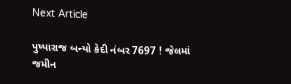Next Article

પુષ્પારાજ બન્યો કેદી નંબર 7697 ! જેલમાં જમીન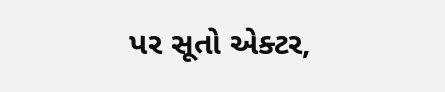પર સૂતો એક્ટર,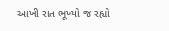આખી રાત ભૂખ્યો જ રહ્યો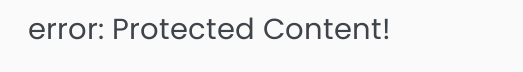error: Protected Content!